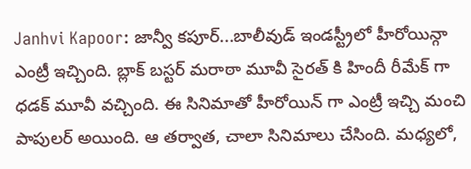Janhvi Kapoor: జాన్వీ కపూర్...బాలీవుడ్ ఇండస్ట్రీలో హీరోయిన్గా ఎంట్రీ ఇచ్చింది. బ్లాక్ బస్టర్ మరాఠా మూవీ సైరత్ కి హిందీ రీమేక్ గా ధడక్ మూవీ వచ్చింది. ఈ సినిమాతో హీరోయిన్ గా ఎంట్రీ ఇచ్చి మంచి పాపులర్ అయింది. ఆ తర్వాత, చాలా సినిమాలు చేసింది. మధ్యలో,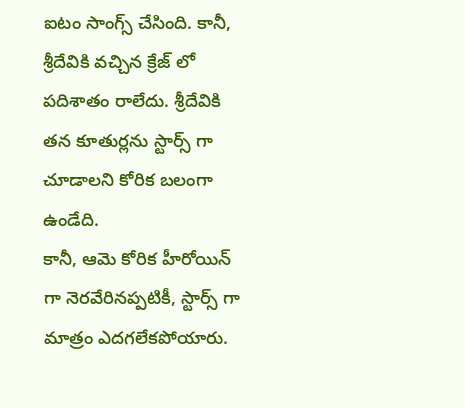ఐటం సాంగ్స్ చేసింది. కానీ, శ్రీదేవికి వచ్చిన క్రేజ్ లో పదిశాతం రాలేదు. శ్రీదేవికి తన కూతుర్లను స్టార్స్ గా చూడాలని కోరిక బలంగా ఉండేది.
కానీ, ఆమె కోరిక హీరోయిన్ గా నెరవేరినప్పటికీ, స్టార్స్ గా మాత్రం ఎదగలేకపోయారు.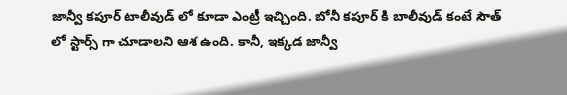జాన్వీ కపూర్ టాలీవుడ్ లో కూడా ఎంట్రీ ఇచ్చింది. బోనీ కపూర్ కి బాలీవుడ్ కంటే సౌత్ లో స్టార్స్ గా చూడాలని ఆశ ఉంది. కానీ, ఇక్కడ జాన్వీ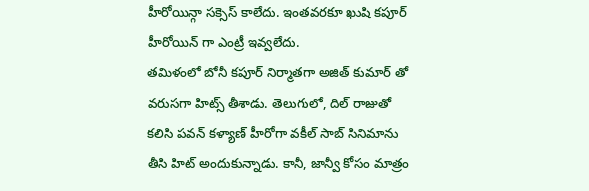హీరోయిన్గా సక్సెస్ కాలేదు. ఇంతవరకూ ఖుషి కపూర్ హీరోయిన్ గా ఎంట్రీ ఇవ్వలేదు.
తమిళంలో బోనీ కపూర్ నిర్మాతగా అజిత్ కుమార్ తో వరుసగా హిట్స్ తీశాడు. తెలుగులో, దిల్ రాజుతో కలిసి పవన్ కళ్యాణ్ హీరోగా వకీల్ సాబ్ సినిమాను తీసి హిట్ అందుకున్నాడు. కానీ, జాన్వీ కోసం మాత్రం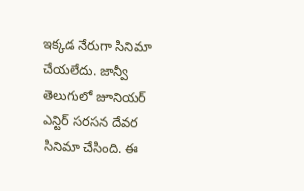ఇక్కడ నేరుగా సినిమా చేయలేదు. జాన్వీ తెలుగులో జూనియర్ ఎన్టిర్ సరసన దేవర సినిమా చేసింది. ఈ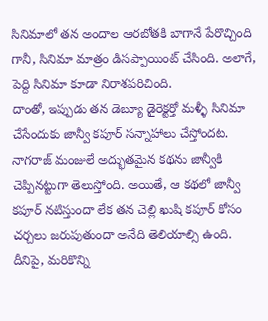సినిమాలో తన అందాల ఆరబోతకి బాగానే పేరొచ్చింది గానీ, సినిమా మాత్రం డిసప్పాయింట్ చేసింది. అలాగే, పెద్ది సినిమా కూడా నిరాశపరిచింది.
దాంతో, ఇప్పుడు తన డెబ్యూ డైరెక్టర్తో మళ్ళీ సినిమా చేసేందుకు జాన్వీ కపూర్ సన్నాహాలు చేస్తోందట. నాగరాజ్ మంజులే అద్భుతమైన కథను జాన్వీకి చెప్పినట్టుగా తెలుస్తోంది. అయితే, ఆ కథలో జాన్వీ కపూర్ నటిస్తుందా లేక తన చెల్లి ఖుషి కపూర్ కోసం చర్చలు జరుపుతుందా అనేది తెలియాల్సి ఉంది. దీనిపై, మరికొన్ని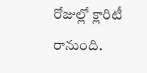రోజుల్లో క్లారిటీ రానుంది.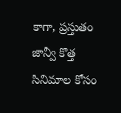కాగా, ప్రస్తుతం జాన్వీ కొత్త సినిమాల కోసం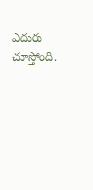ఎదురు చూస్తోంది.